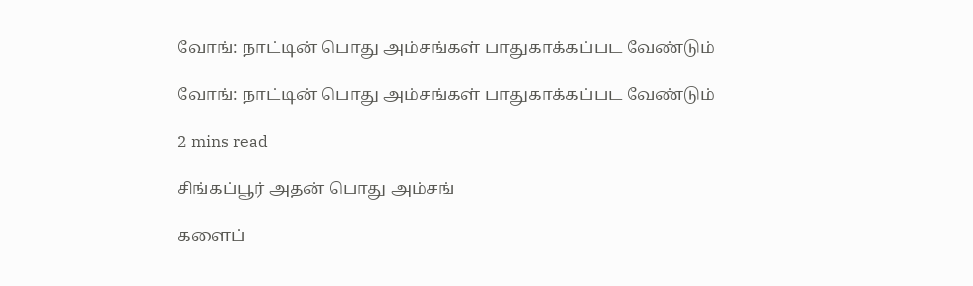வோங்: நாட்டின் பொது அம்சங்கள் பாதுகாக்கப்பட வேண்டும்

வோங்: நாட்டின் பொது அம்சங்கள் பாதுகாக்கப்பட வேண்டும்

2 mins read

சிங்கப்பூர் அதன் பொது அம்சங்

களைப்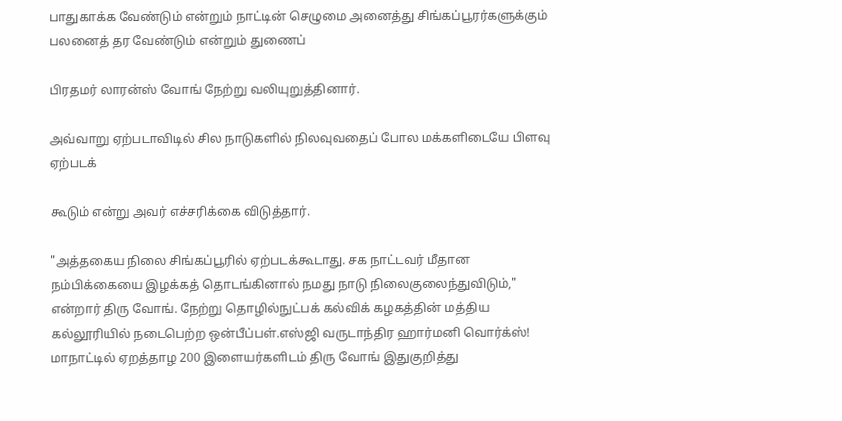பாதுகாக்க வேண்டும் என்றும் நாட்டின் செழுமை அனைத்து சிங்கப்பூரர்களுக்கும் பலனைத் தர வேண்டும் என்றும் துணைப்

பிரதமர் லாரன்ஸ் வோங் நேற்று வலியுறுத்தினார்.

அவ்வாறு ஏற்படாவிடில் சில நாடுகளில் நிலவுவதைப் போல மக்களிடையே பிளவு ஏற்படக்

கூடும் என்று அவர் எச்சரிக்கை விடுத்தார்.

"அத்தகைய நிலை சிங்கப்பூரில் ஏற்படக்கூடாது. சக நாட்டவர் மீதான நம்பிக்கையை இழக்கத் தொடங்கினால் நமது நாடு நிலைகுலைந்துவிடும்," என்றார் திரு வோங். நேற்று தொழில்நுட்பக் கல்விக் கழகத்தின் மத்திய கல்லூரியில் நடைபெற்ற ஒன்பீப்பள்.எஸ்ஜி வருடாந்திர ஹார்மனி வொர்க்ஸ்! மாநாட்டில் ஏறத்தாழ 200 இளையர்களிடம் திரு வோங் இதுகுறித்து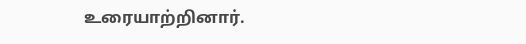உரையாற்றினார்.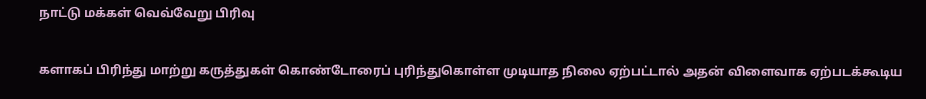நாட்டு மக்கள் வெவ்வேறு பிரிவு

களாகப் பிரிந்து மாற்று கருத்துகள் கொண்டோரைப் புரிந்துகொள்ள முடியாத நிலை ஏற்பட்டால் அதன் விளைவாக ஏற்படக்கூடிய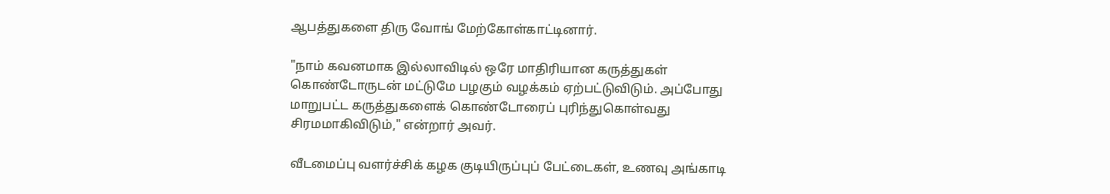ஆபத்துகளை திரு வோங் மேற்கோள்காட்டினார்.

"நாம் கவனமாக இல்லாவிடில் ஒரே மாதிரியான கருத்துகள் கொண்டோருடன் மட்டுமே பழகும் வழக்கம் ஏற்பட்டுவிடும். அப்போது மாறுபட்ட கருத்துகளைக் கொண்டோரைப் புரிந்துகொள்வது சிரமமாகிவிடும்," என்றார் அவர்.

வீடமைப்பு வளர்ச்சிக் கழக குடியிருப்புப் பேட்டைகள், உணவு அங்காடி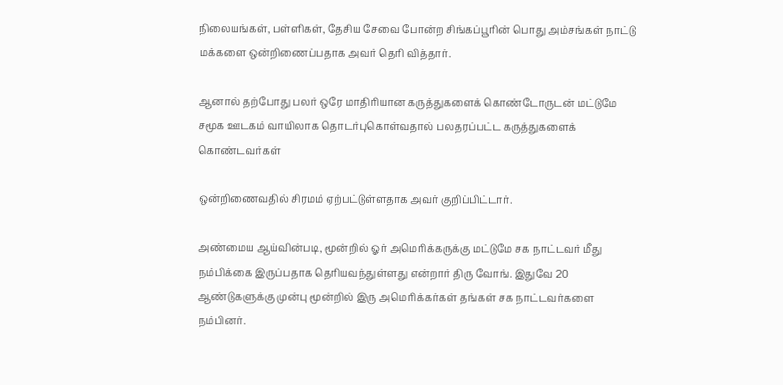நிலையங்கள், பள்ளிகள், தேசிய சேவை போன்ற சிங்கப்பூரின் பொது அம்சங்கள் நாட்டு மக்களை ஒன்றிணைப்பதாக அவர் தெரி வித்தார்.

ஆனால் தற்போது பலர் ஒரே மாதிரியான கருத்துகளைக் கொண்டோருடன் மட்டுமே சமூக ஊடகம் வாயிலாக தொடர்புகொள்வதால் பலதரப்பட்ட கருத்துகளைக் கொண்டவர்கள்

ஒன்றிணைவதில் சிரமம் ஏற்பட்டுள்ளதாக அவர் குறிப்பிட்டார்.

அண்மைய ஆய்வின்படி, மூன்றில் ஓர் அமெரிக்கருக்கு மட்டுமே சக நாட்டவர் மீது நம்பிக்கை இருப்பதாக தெரியவந்துள்ளது என்றார் திரு வோங். இதுவே 20 ஆண்டுகளுக்கு முன்பு மூன்றில் இரு அமெரிக்கர்கள் தங்கள் சக நாட்டவர்களை நம்பினர்.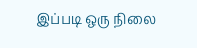இப்படி ஒரு நிலை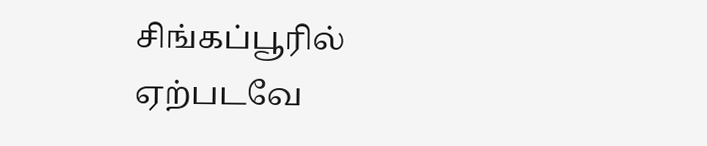சிங்கப்பூரில் ஏற்படவே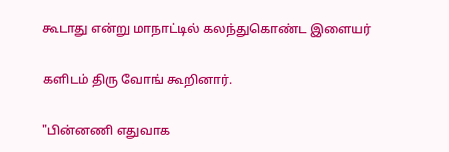கூடாது என்று மாநாட்டில் கலந்துகொண்ட இளையர்

களிடம் திரு வோங் கூறினார்.

"பின்னணி எதுவாக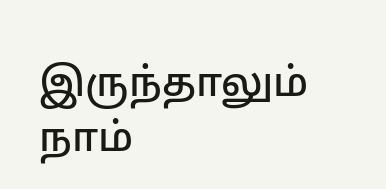இருந்தாலும் நாம்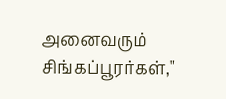அனைவரும் சிங்கப்பூரர்கள்,"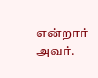என்றார் அவர்.